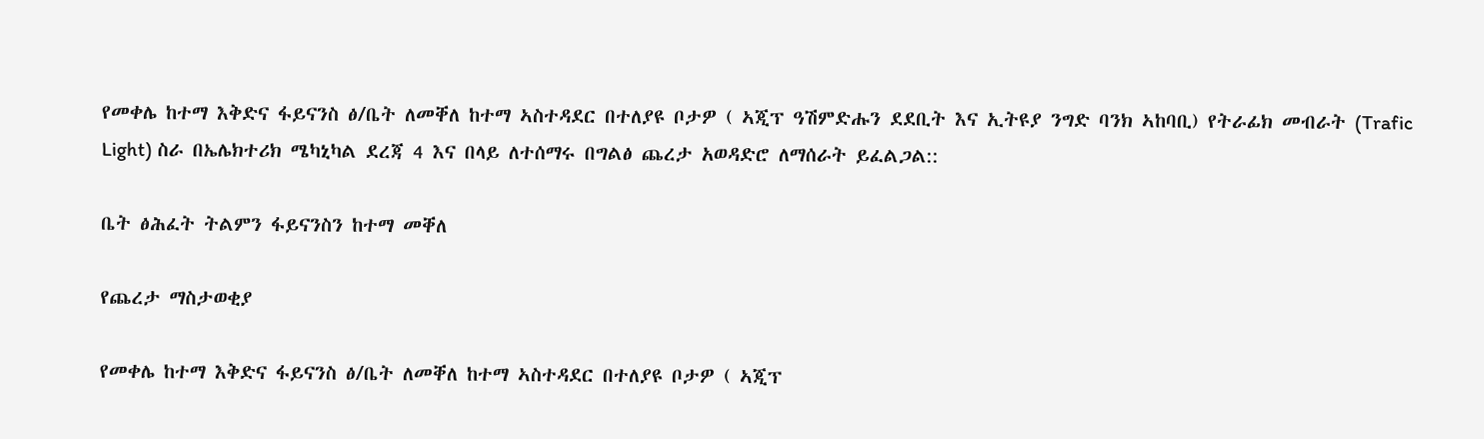የመቀሌ ከተማ እቅድና ፋይናንስ ፅ/ቤት ለመቐለ ከተማ ኣስተዳደር በተለያዩ ቦታዎ ( ኣጂፕ ዓሽምድሑን ደደቢት እና ኢትዩያ ንግድ ባንክ ኣከባቢ) የትራፊክ መብራት (Trafic Light) ስራ በኤሌክተሪክ ሜካኒካል ደረጃ 4 እና በላይ ለተሰማሩ በግልፅ ጨረታ አወዳድሮ ለማሰራት ይፈልጋል::

ቤት ፅሕፈት ትልምን ፋይናንስን ከተማ መቐለ

የጨረታ ማስታወቂያ

የመቀሌ ከተማ እቅድና ፋይናንስ ፅ/ቤት ለመቐለ ከተማ ኣስተዳደር በተለያዩ ቦታዎ ( ኣጂፕ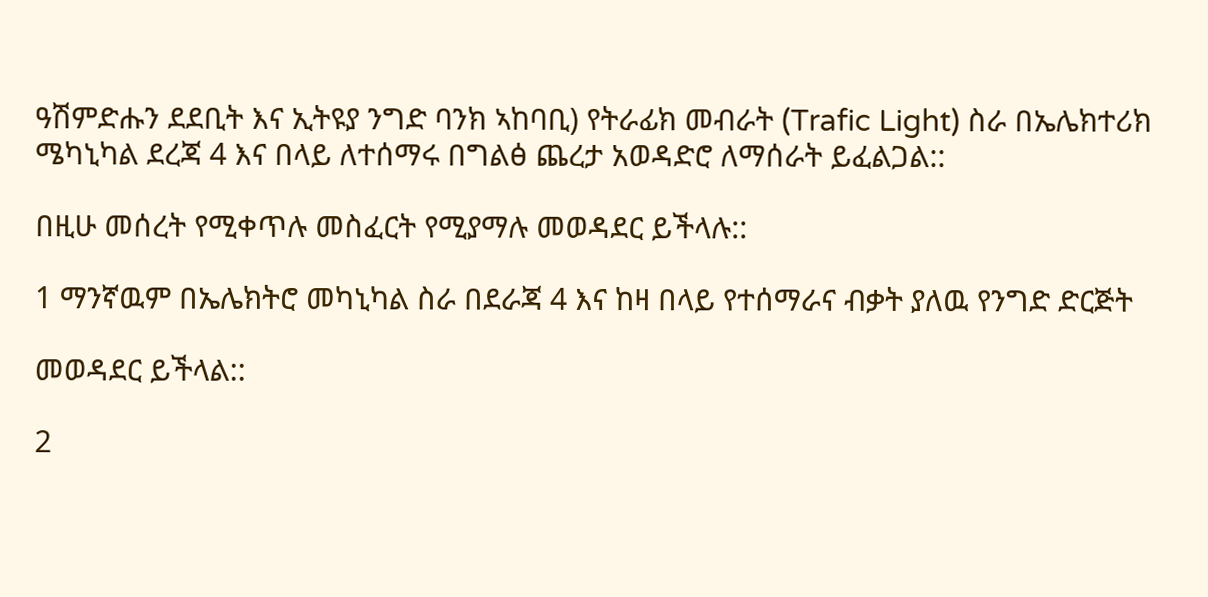ዓሽምድሑን ደደቢት እና ኢትዩያ ንግድ ባንክ ኣከባቢ) የትራፊክ መብራት (Trafic Light) ስራ በኤሌክተሪክ ሜካኒካል ደረጃ 4 እና በላይ ለተሰማሩ በግልፅ ጨረታ አወዳድሮ ለማሰራት ይፈልጋል::

በዚሁ መሰረት የሚቀጥሉ መስፈርት የሚያማሉ መወዳደር ይችላሉ::

1 ማንኛዉም በኤሌክትሮ መካኒካል ስራ በደራጃ 4 እና ከዛ በላይ የተሰማራና ብቃት ያለዉ የንግድ ድርጅት

መወዳደር ይችላል::

2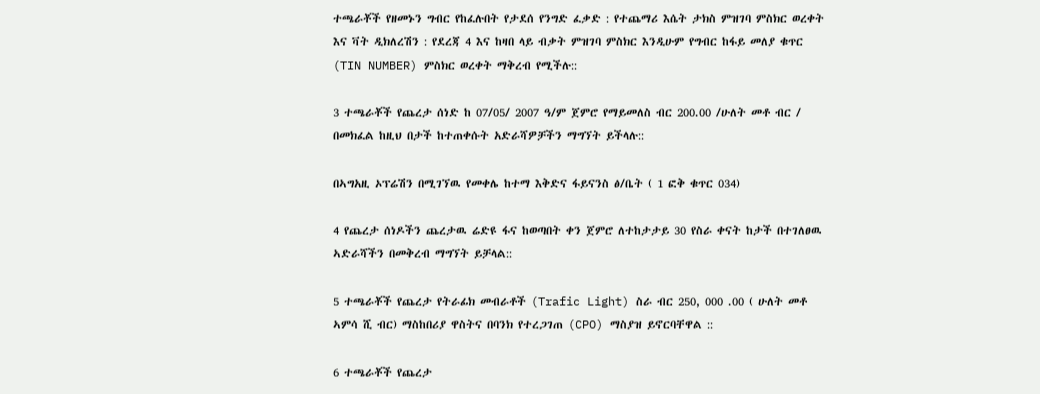ተጫራቾች የዘመኑን ግብር የከፈሉበት የታደሰ የንግድ ፈቃድ : የተጨማሪ እሴት ታክስ ምዝገባ ምስክር ወረቀት እና ቫት ዲክለረሽን : የደረጃ 4 እና ከዛበ ላይ ብቃት ምዝገባ ምስክር እንዲሁም የግብር ከፋይ መለያ ቁጥር (TIN NUMBER) ምስክር ወረቀት ማቅረብ የሚችሉ::

3 ተጫራቾች የጨረታ ሰነድ ከ 07/05/ 2007 ዓ/ም ጀምሮ የማይመለስ ብር 200.00 /ሁለት መቶ ብር / በመክፈል ከዚህ በታች ከተጠቀሱት አድራሻዎቻችን ማግኘት ይችላሉ::

በኣግአዚ ኦፕሬሽን በሚገኘዉ የመቀሌ ከተማ እቅድና ፋይናንስ ፅ/ቤት ( 1 ፎቅ ቁጥር 034)

4 የጨረታ ሰነዶችን ጨረታዉ ሬድዩ ፋና ከወጣበት ቀን ጀምሮ ለተከታታይ 30 የስራ ቀናት ከታች በተገለፀዉ ኣድራሻችን በመቅረብ ማግኘት ይቻላል::

5 ተጫራቾች የጨረታ የትራፊክ መብራቶች (Trafic Light) ስራ ብር 250, 000 .00 ( ሁለት መቶ ኣምሳ ሺ ብር) ማስከበሪያ ዋስትና በባንክ የተረጋገጠ (CPO) ማስያዝ ይኖርባቸዋል ::

6 ተጫራቾች የጨረታ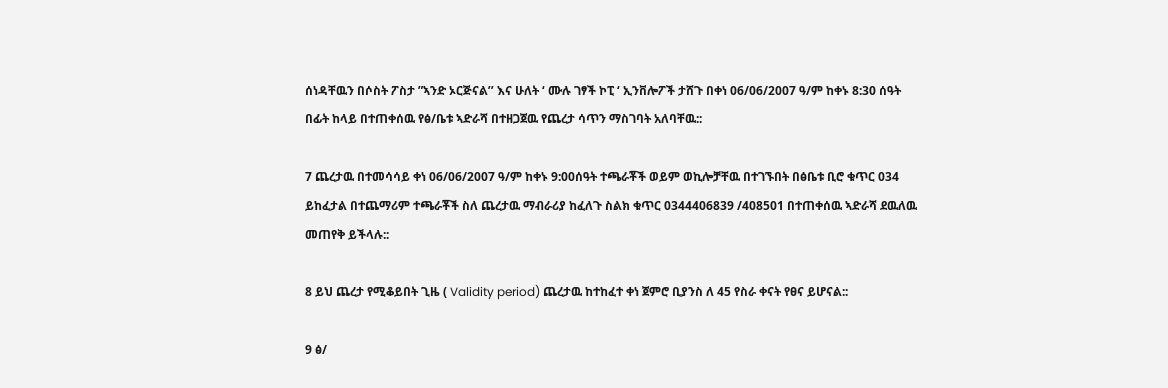ሰነዳቸዉን በሶስት ፖስታ ”ኣንድ ኦርጅናል’’ እና ሁለት ‘ ሙሉ ገፃች ኮፒ ‘ ኢንቨሎፖች ታሸጉ በቀነ 06/06/2007 ዓ/ም ከቀኑ 8:30 ሰዓት በፊት ከላይ በተጠቀሰዉ የፅ/ቤቱ ኣድራሻ በተዘጋጀዉ የጨረታ ሳጥን ማስገባት አለባቸዉ::

7 ጨረታዉ በተመሳሳይ ቀነ 06/06/2007 ዓ/ም ከቀኑ 9:00ሰዓት ተጫራቾች ወይም ወኪሎቻቸዉ በተገኙበት በፅቤቱ ቢሮ ቁጥር 034 ይከፈታል በተጨማሪም ተጫራቾች ስለ ጨረታዉ ማብራሪያ ከፈለጉ ስልክ ቁጥር 0344406839 /408501 በተጠቀሰዉ ኣድራሻ ደዉለዉ መጠየቅ ይችላሉ::

8 ይህ ጨረታ የሚቆይበት ጊዜ ( Validity period) ጨረታዉ ከተከፈተ ቀነ ጀምሮ ቢያንስ ለ 45 የስራ ቀናት የፀና ይሆናል::

9 ፅ/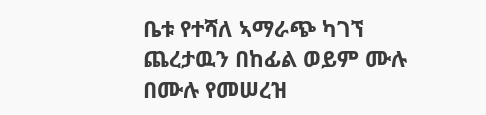ቤቱ የተሻለ ኣማራጭ ካገኘ ጨረታዉን በከፊል ወይም ሙሉ በሙሉ የመሠረዝ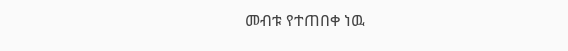መብቱ የተጠበቀ ነዉ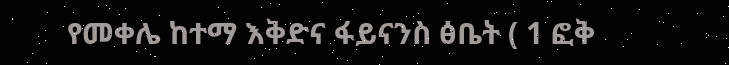የመቀሌ ከተማ እቅድና ፋይናንስ ፅቤት ( 1 ፎቅ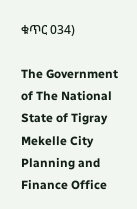ቁጥር 034)

The Government of The National State of Tigray Mekelle City Planning and Finance Office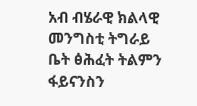አብ ብሄራዊ ክልላዊ መንግስቲ ትግራይ ቤት ፅሕፈት ትልምን ፋይናንስን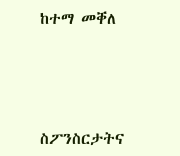ከተማ መቐለ




ስፖንስርታትና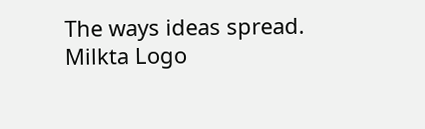The ways ideas spread.
Milkta Logo